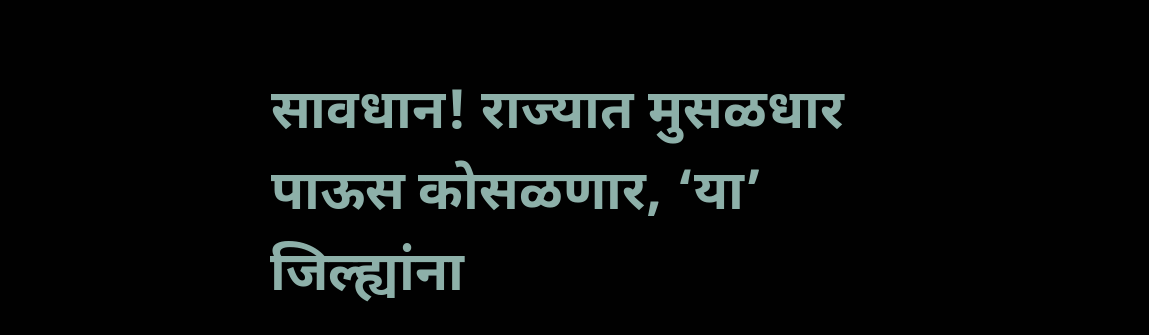सावधान! राज्यात मुसळधार पाऊस कोसळणार, ‘या’ जिल्ह्यांना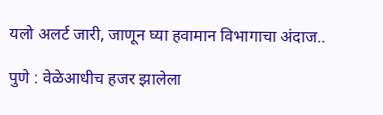यलो अलर्ट जारी, जाणून घ्या हवामान विभागाचा अंदाज..

पुणे : वेळेआधीच हजर झालेला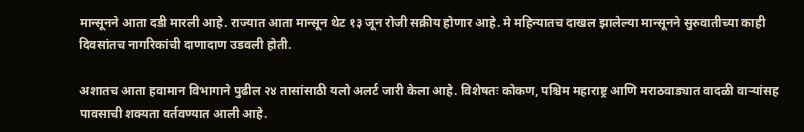मान्सूनने आता दडी मारली आहे. राज्यात आता मान्सून थेट १३ जून रोजी सक्रीय होणार आहे. मे महिन्यातच दाखल झालेल्या मान्सूनने सुरुवातीच्या काही दिवसांतच नागरिकांची दाणादाण उडवली होती.

अशातच आता हवामान विभागाने पुढील २४ तासांसाठी यलो अलर्ट जारी केला आहे. विशेषतः कोकण, पश्चिम महाराष्ट्र आणि मराठवाड्यात वादळी वाऱ्यांसह पावसाची शक्यता वर्तवण्यात आली आहे.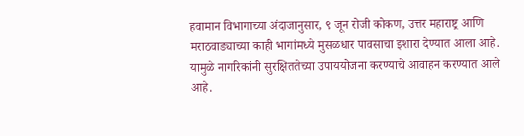हवामान विभागाच्या अंदाजानुसार, ९ जून रोजी कोकण, उत्तर महाराष्ट्र आणि मराठवाड्याच्या काही भागांमध्ये मुसळधार पावसाचा इशारा देण्यात आला आहे. यामुळे नागरिकांनी सुरक्षिततेच्या उपाययोजना करण्याचे आवाहन करण्यात आले आहे.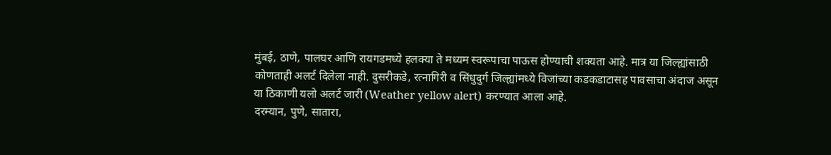मुंबई, ठाणे, पालघर आणि रायगडमध्ये हलक्या ते मध्यम स्वरूपाचा पाऊस होण्याची शक्यता आहे. मात्र या जिल्ह्यांसाठी कोणताही अलर्ट दिलेला नाही. दुसरीकडे, रत्नागिरी व सिंधुदुर्ग जिल्ह्यांमध्ये विजांच्या कडकडाटासह पावसाचा अंदाज असून या ठिकाणी यलो अलर्ट जारी (Weather yellow alert) करण्यात आला आहे.
दरम्यान, पुणे, सातारा,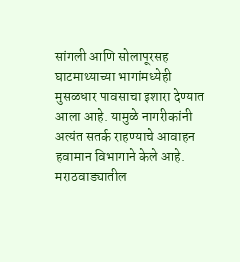सांगली आणि सोलापूरसह घाटमाथ्याच्या भागांमध्येही मुसळधार पावसाचा इशारा देण्यात आला आहे. यामुळे नागरीकांनी अत्यंत सतर्क राहण्याचे आवाहन हवामान विभागाने केले आहे.
मराठवाड्यातील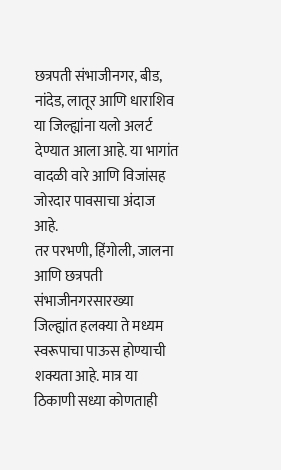छत्रपती संभाजीनगर, बीड, नांदेड, लातूर आणि धाराशिव या जिल्ह्यांना यलो अलर्ट देण्यात आला आहे. या भागांत वादळी वारे आणि विजांसह जोरदार पावसाचा अंदाज आहे.
तर परभणी, हिंगोली, जालना आणि छत्रपती संभाजीनगरसारख्या जिल्ह्यांत हलक्या ते मध्यम स्वरूपाचा पाऊस होण्याची शक्यता आहे. मात्र या ठिकाणी सध्या कोणताही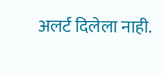अलर्ट दिलेला नाही.